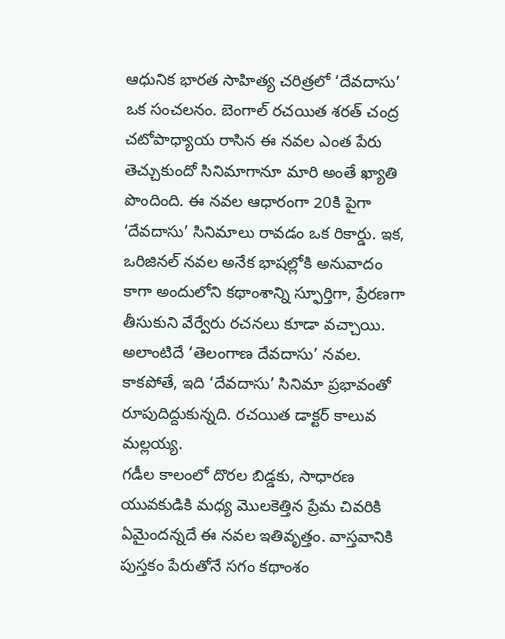ఆధునిక భారత సాహిత్య చరిత్రలో ‘దేవదాసు’ ఒక సంచలనం. బెంగాల్ రచయిత శరత్ చంద్ర చటోపాధ్యాయ రాసిన ఈ నవల ఎంత పేరు తెచ్చుకుందో సినిమాగానూ మారి అంతే ఖ్యాతి పొందింది. ఈ నవల ఆధారంగా 20కి పైగా ‘దేవదాసు’ సినిమాలు రావడం ఒక రికార్డు. ఇక, ఒరిజినల్ నవల అనేక భాషల్లోకి అనువాదం కాగా అందులోని కథాంశాన్ని స్ఫూర్తిగా, ప్రేరణగా తీసుకుని వేర్వేరు రచనలు కూడా వచ్చాయి. అలాంటిదే ‘తెలంగాణ దేవదాసు’ నవల. కాకపోతే, ఇది ‘దేవదాసు’ సినిమా ప్రభావంతో రూపుదిద్దుకున్నది. రచయిత డాక్టర్ కాలువ మల్లయ్య.
గడీల కాలంలో దొరల బిడ్డకు, సాధారణ యువకుడికి మధ్య మొలకెత్తిన ప్రేమ చివరికి ఏమైందన్నదే ఈ నవల ఇతివృత్తం. వాస్తవానికి పుస్తకం పేరుతోనే సగం కథాంశం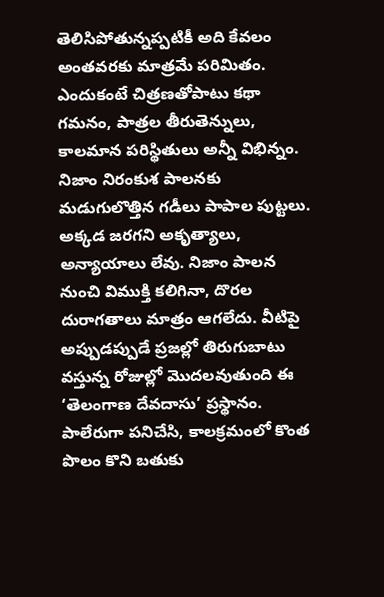తెలిసిపోతున్నప్పటికీ అది కేవలం అంతవరకు మాత్రమే పరిమితం. ఎందుకంటే చిత్రణతోపాటు కథా గమనం, పాత్రల తీరుతెన్నులు, కాలమాన పరిస్థితులు అన్నీ విభిన్నం.
నిజాం నిరంకుశ పాలనకు మడుగులొత్తిన గడీలు పాపాల పుట్టలు. అక్కడ జరగని అకృత్యాలు, అన్యాయాలు లేవు. నిజాం పాలన నుంచి విముక్తి కలిగినా, దొరల దురాగతాలు మాత్రం ఆగలేదు. వీటిపై అప్పుడప్పుడే ప్రజల్లో తిరుగుబాటు వస్తున్న రోజుల్లో మొదలవుతుంది ఈ ‘తెలంగాణ దేవదాసు’ ప్రస్థానం.
పాలేరుగా పనిచేసి, కాలక్రమంలో కొంత పొలం కొని బతుకు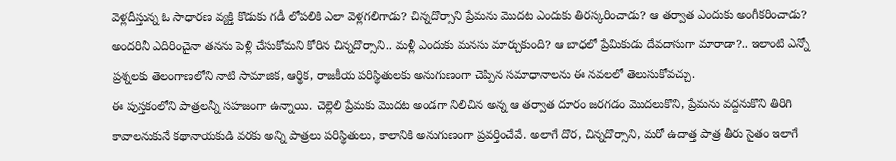వెళ్లదీస్తున్న ఓ సాధారణ వ్యక్తి కొడుకు గడీ లోపలికి ఎలా వెళ్లగలిగాడు? చిన్నదొర్సాని ప్రేమను మొదట ఎందుకు తిరస్కరించాడు? ఆ తర్వాత ఎందుకు అంగీకరించాడు? అందరినీ ఎదిరించైనా తనను పెళ్లి చేసుకోమని కోరిన చిన్నదొర్సాని.. మళ్లీ ఎందుకు మనసు మార్చుకుంది? ఆ బాధలో ప్రేమికుడు దేవదాసుగా మారాడా?.. ఇలాంటి ఎన్నో ప్రశ్నలకు తెలంగాణలోని నాటి సామాజిక, ఆర్థిక, రాజకీయ పరిస్థితులకు అనుగుణంగా చెప్పిన సమాధానాలను ఈ నవలలో తెలుసుకోవచ్చు.
ఈ పుస్తకంలోని పాత్రలన్నీ సహజంగా ఉన్నాయి. చెల్లెలి ప్రేమకు మొదట అండగా నిలిచిన అన్న ఆ తర్వాత దూరం జరగడం మొదలుకొని, ప్రేమను వద్దనుకొని తిరిగి కావాలనుకునే కథానాయకుడి వరకు అన్ని పాత్రలు పరిస్థితులు, కాలానికి అనుగుణంగా ప్రవర్తించేవే. అలాగే దొర, చిన్నదొర్సాని, మరో ఉదాత్త పాత్ర తీరు సైతం ఇలాగే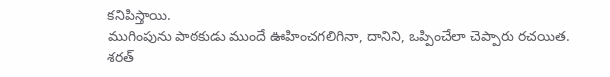కనిపిస్తాయి.
ముగింపును పాఠకుడు ముందే ఊహించగలిగినా, దానిని, ఒప్పించేలా చెప్పారు రచయిత. శరత్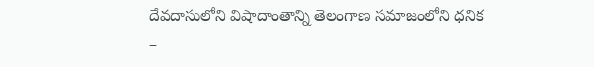దేవదాసులోని విషాదాంతాన్ని తెలంగాణ సమాజంలోని ధనిక –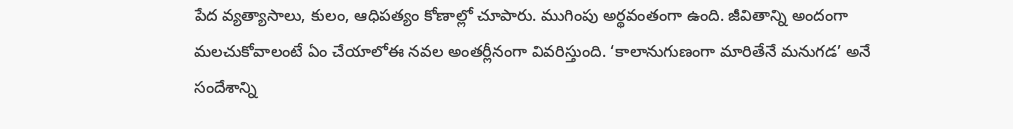పేద వ్యత్యాసాలు, కులం, ఆధిపత్యం కోణాల్లో చూపారు. ముగింపు అర్థవంతంగా ఉంది. జీవితాన్ని అందంగా మలచుకోవాలంటే ఏం చేయాలోఈ నవల అంతర్లీనంగా వివరిస్తుంది. ‘కాలానుగుణంగా మారితేనే మనుగడ’ అనే సందేశాన్ని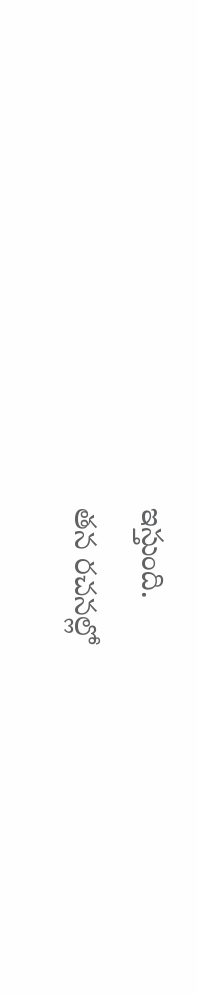ఇస్తుంది.
తన రచనల్లో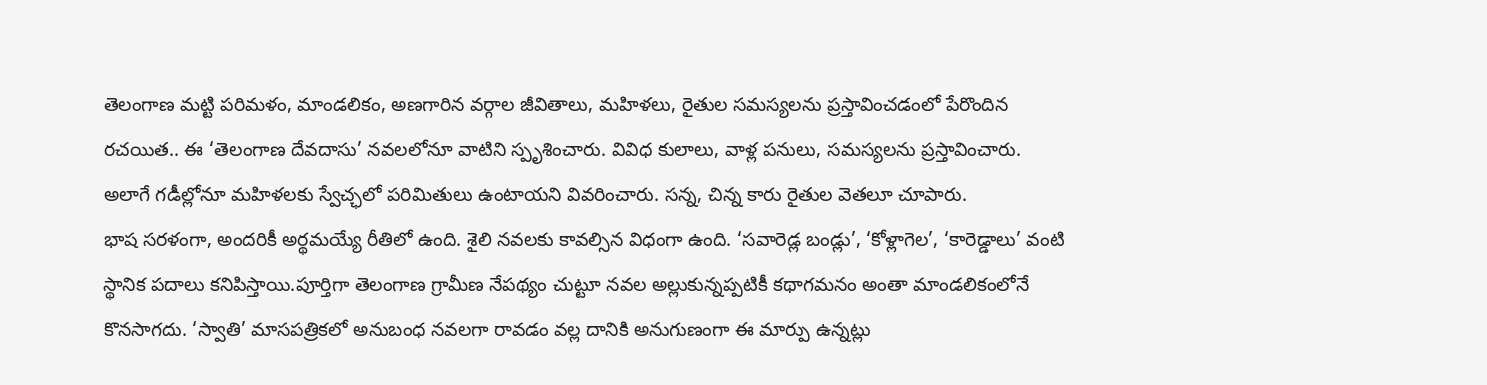తెలంగాణ మట్టి పరిమళం, మాండలికం, అణగారిన వర్గాల జీవితాలు, మహిళలు, రైతుల సమస్యలను ప్రస్తావించడంలో పేరొందిన రచయిత.. ఈ ‘తెలంగాణ దేవదాసు’ నవలలోనూ వాటిని స్పృశించారు. వివిధ కులాలు, వాళ్ల పనులు, సమస్యలను ప్రస్తావించారు. అలాగే గడీల్లోనూ మహిళలకు స్వేచ్ఛలో పరిమితులు ఉంటాయని వివరించారు. సన్న, చిన్న కారు రైతుల వెతలూ చూపారు.
భాష సరళంగా, అందరికీ అర్థమయ్యే రీతిలో ఉంది. శైలి నవలకు కావల్సిన విధంగా ఉంది. ‘సవారెడ్ల బండ్లు’, ‘కోళ్లాగెల’, ‘కారెడ్డాలు’ వంటి స్థానిక పదాలు కనిపిస్తాయి.పూర్తిగా తెలంగాణ గ్రామీణ నేపథ్యం చుట్టూ నవల అల్లుకున్నప్పటికీ కథాగమనం అంతా మాండలికంలోనే కొనసాగదు. ‘స్వాతి’ మాసపత్రికలో అనుబంధ నవలగా రావడం వల్ల దానికి అనుగుణంగా ఈ మార్పు ఉన్నట్లు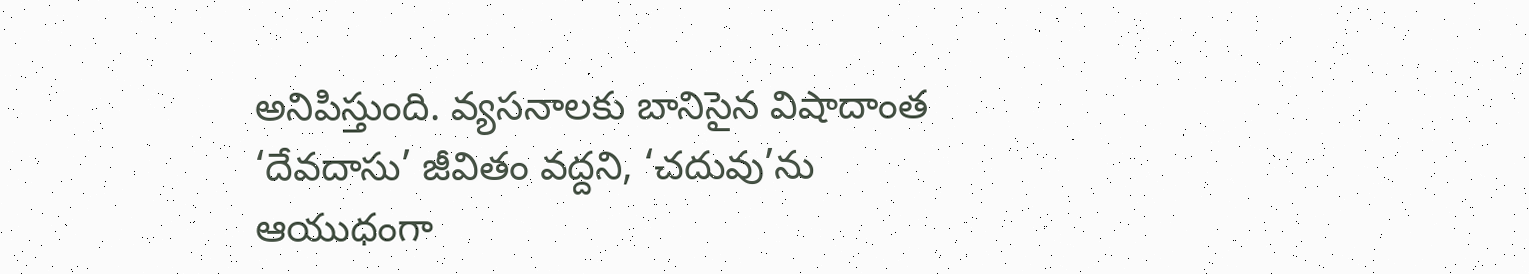అనిపిస్తుంది. వ్యసనాలకు బానిసైన విషాదాంత ‘దేవదాసు’ జీవితం వద్దని, ‘చదువు’ను ఆయుధంగా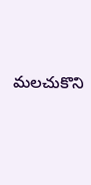మలచుకొని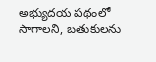అభ్యుదయ పథంలో సాగాలని, బతుకులను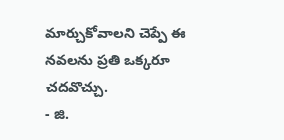మార్చుకోవాలని చెప్పే ఈ నవలను ప్రతి ఒక్కరూ చదవొచ్చు.
- జి.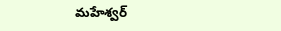మహేశ్వర్